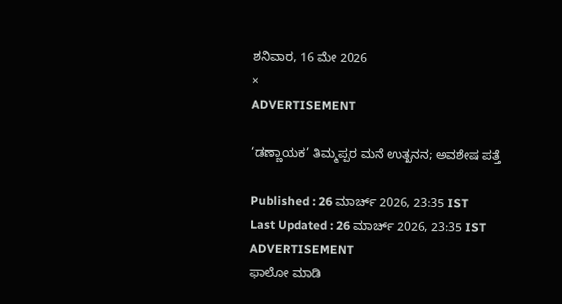ಶನಿವಾರ, 16 ಮೇ 2026
×
ADVERTISEMENT

‘ಡಣ್ಣಾಯಕ’ ತಿಮ್ಮಪ್ಪರ ಮನೆ ಉತ್ಖನನ; ಅವಶೇಷ ಪತ್ತೆ

Published : 26 ಮಾರ್ಚ್ 2026, 23:35 IST
Last Updated : 26 ಮಾರ್ಚ್ 2026, 23:35 IST
ADVERTISEMENT
ಫಾಲೋ ಮಾಡಿ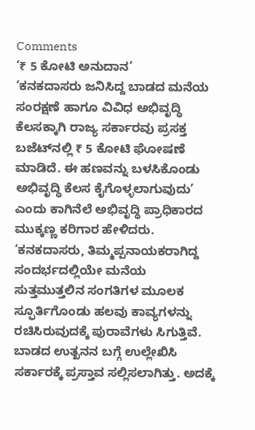Comments
‘₹ 5 ಕೋಟಿ ಅನುದಾನ’
‘ಕನಕದಾಸರು ಜನಿಸಿದ್ದ ಬಾಡದ ಮನೆಯ ಸಂರಕ್ಷಣೆ ಹಾಗೂ ವಿವಿಧ ಅಭಿವೃದ್ಧಿ ಕೆಲಸಕ್ಕಾಗಿ ರಾಜ್ಯ ಸರ್ಕಾರವು ಪ್ರಸಕ್ತ ಬಜೆಟ್‌ನಲ್ಲಿ ₹ 5 ಕೋಟಿ ಘೋಷಣೆ ಮಾಡಿದೆ. ಈ ಹಣವನ್ನು ಬಳಸಿಕೊಂಡು ಅಭಿವೃದ್ಧಿ ಕೆಲಸ ಕೈಗೊಳ್ಳಲಾಗುವುದು’ ಎಂದು ಕಾಗಿನೆಲೆ ಅಭಿವೃದ್ಧಿ ಪ್ರಾಧಿಕಾರದ ಮುಕ್ಕಣ್ಣ ಕರಿಗಾರ ಹೇಳಿದರು. ‘ಕನಕದಾಸರು, ತಿಮ್ಮಪ್ಪನಾಯಕರಾಗಿದ್ದ ಸಂದರ್ಭದಲ್ಲಿಯೇ ಮನೆಯ ಸುತ್ತಮುತ್ತಲಿನ ಸಂಗತಿಗಳ ಮೂಲಕ ಸ್ಫೂರ್ತಿಗೊಂಡು ಹಲವು ಕಾವ್ಯಗಳನ್ನು ರಚಿಸಿರುವುದಕ್ಕೆ ಪುರಾವೆಗಳು ಸಿಗುತ್ತಿವೆ. ಬಾಡದ ಉತ್ಖನನ ಬಗ್ಗೆ ಉಲ್ಲೇಖಿಸಿ ಸರ್ಕಾರಕ್ಕೆ ಪ್ರಸ್ತಾವ ಸಲ್ಲಿಸಲಾಗಿತ್ತು. ಅದಕ್ಕೆ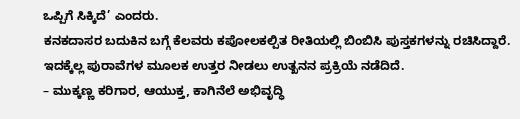ಒಪ್ಪಿಗೆ ಸಿಕ್ಕಿದೆ’ ಎಂದರು.
ಕನಕದಾಸರ ಬದುಕಿನ ಬಗ್ಗೆ ಕೆಲವರು ಕಪೋಲಕಲ್ಪಿತ ರೀತಿಯಲ್ಲಿ ಬಿಂಬಿಸಿ ಪುಸ್ತಕಗಳನ್ನು ರಚಿಸಿದ್ದಾರೆ. ಇದಕ್ಕೆಲ್ಲ ಪುರಾವೆಗಳ ಮೂಲಕ ಉತ್ತರ ನೀಡಲು ಉತ್ಖನನ ಪ್ರಕ್ರಿಯೆ ನಡೆದಿದೆ.
– ಮುಕ್ಕಣ್ಣ ಕರಿಗಾರ, ಆಯುಕ್ತ, ಕಾಗಿನೆಲೆ ಅಭಿವೃದ್ಧಿ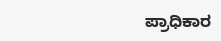ಪ್ರಾಧಿಕಾರ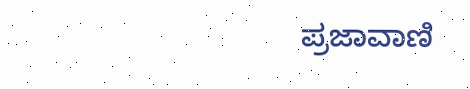ಪ್ರಜಾವಾಣಿ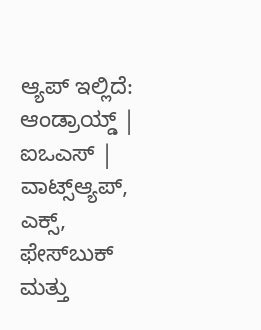ಆ್ಯಪ್ ಇಲ್ಲಿದೆ: ಆಂಡ್ರಾಯ್ಡ್ | ಐಒಎಸ್ | ವಾಟ್ಸ್ಆ್ಯಪ್, ಎಕ್ಸ್, ಫೇಸ್‌ಬುಕ್ ಮತ್ತು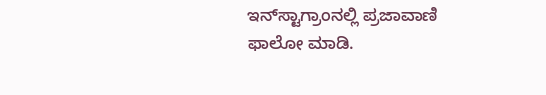ಇನ್‌ಸ್ಟಾಗ್ರಾಂನಲ್ಲಿ ಪ್ರಜಾವಾಣಿ ಫಾಲೋ ಮಾಡಿ.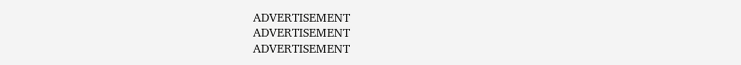ADVERTISEMENT
ADVERTISEMENT
ADVERTISEMENT